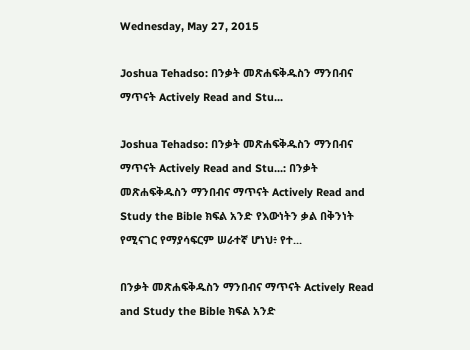Wednesday, May 27, 2015

Joshua Tehadso: በንቃት መጽሐፍቅዱስን ማንበብና ማጥናት Actively Read and Stu...

Joshua Tehadso: በንቃት መጽሐፍቅዱስን ማንበብና ማጥናት Actively Read and Stu...: በንቃት መጽሐፍቅዱስን ማንበብና ማጥናት Actively Read and Study the Bible ክፍል አንድ የእውነትን ቃል በቅንነት የሚናገር የማያሳፍርም ሠራተኛ ሆነህ፥ የተ...

በንቃት መጽሐፍቅዱስን ማንበብና ማጥናት Actively Read and Study the Bible ክፍል አንድ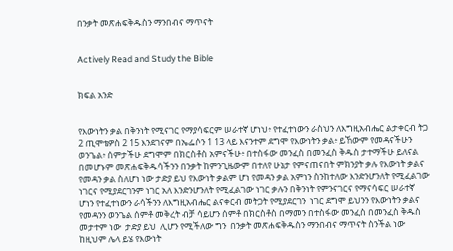በንቃት መጽሐፍቅዱስን ማንበብና ማጥናት


Actively Read and Study the Bible


ክፍል አንድ


የእውነትን ቃል በቅንነት የሚናገር የማያሳፍርም ሠራተኛ ሆነህ፥ የተፈተነውን ራስህን ለእግዚአብሔር ልታቀርብ ትጋ  2 ጢሞቴዎስ 2 15 እንደገናም በኤፌሶን 1 13 ላይ እናንተም ደግሞ የእውነትን ቃል፥ ይኸውም የመዳናችሁን ወንጌል፥ ሰምታችሁ ደግሞም በክርስቶስ አምናችሁ፥ በተስፋው መንፈስ በመንፈስ ቅዱስ ታተማችሁ ይለናል በመሆኑም መጽሐፍቅዱሳችንን በንቃት ከምንጊዜውም በተለየ ሁኔታ የምናጠናበት ምክንያት ቃሉ የእውነት ቃልና የመዳን ቃል ስለሆነ ነው ታድያ ይህ የእውነት ቃልም ሆነ የመዳን ቃል አምነን ስንከተለው እንድንሆንለት የሚፈልገው ነገርና የሚያደርገንም ነገር አለ እንድንሆንለት የሚፈልገው ነገር ቃሉን በቅንነት የምንናገርና የማናሳፍር ሠራተኛ ሆነን የተፈተነውን ራሳችንን ለእግዚአብሔር ልናቀርብ መትጋት የሚያደርገን  ነገር ደግሞ ይህንን የእውነትን ቃልና የመዳንን ወንጌል ሰምቶ መቅረት ብቻ ሳይሆን ሰምቶ በክርስቶስ በማመን በተስፋው መንፈስ በመንፈስ ቅዱስ መታተም ነው  ታድያ ይህ  ሊሆን የሚችለው ግን  በንቃት መጽሐፍቅዱስን ማንበብና ማጥናት ስንችል ነው ከዚህም ሌላ ይሄ የእውነት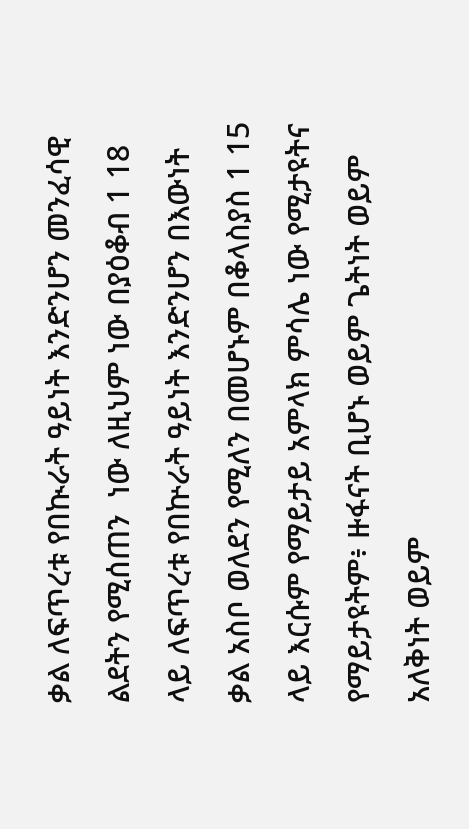ቃል ለፍጥረቱ የበኲራት ዓይነት እንድንሆን መንፈሳዊ ልደትን የሚሰጠን  ነው ለዚህም ነው በያዕቆብ 1 18 ላይ ለፍጥረቱ የበኵራት ዓይነት እንድንሆን በእውነት ቃል አስቦ ወለደን የሚለን በመሆኑም በቆላስያስ 1 15 ላይ እርሱም የማይታይ አምላክ ምሳሌ ነው የሚታዩትና የማይታዩትም፥ ዙፋናት ቢሆኑ ወይም ጌትነት ወይም አለቅነት ወይም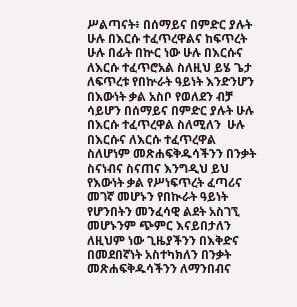ሥልጣናት፥ በሰማይና በምድር ያሉት ሁሉ በእርሱ ተፈጥረዋልና ከፍጥረት ሁሉ በፊት በኵር ነው ሁሉ በእርሱና ለእርሱ ተፈጥሮአል ስለዚህ ይሄ ጌታ ለፍጥረቱ የበኵራት ዓይነት እንድንሆን በእውነት ቃል አስቦ የወለደን ብቻ ሳይሆን በሰማይና በምድር ያሉት ሁሉ በእርሱ ተፈጥረዋል ስለሚለን  ሁሉ በእርሱና ለእርሱ ተፈጥረዋል ስለሆነም መጽሐፍቅዱሳችንን በንቃት ስናነብና ስናጠና እንግዲህ ይህ የእውነት ቃል የሥነፍጥረት ፈጣሪና መገኛ መሆኑን የበኲራት ዓይነት የሆንበትን መንፈሳዊ ልደት አስገኚ መሆኑንም ጭምር እናይበታለን ለዚህም ነው ጊዜያችንን በእቅድና በመደበኛነት አስተካክለን በንቃት መጽሐፍቅዱሳችንን ለማንበብና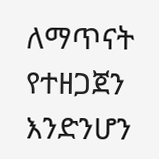ለማጥናት የተዘጋጀን እንድንሆን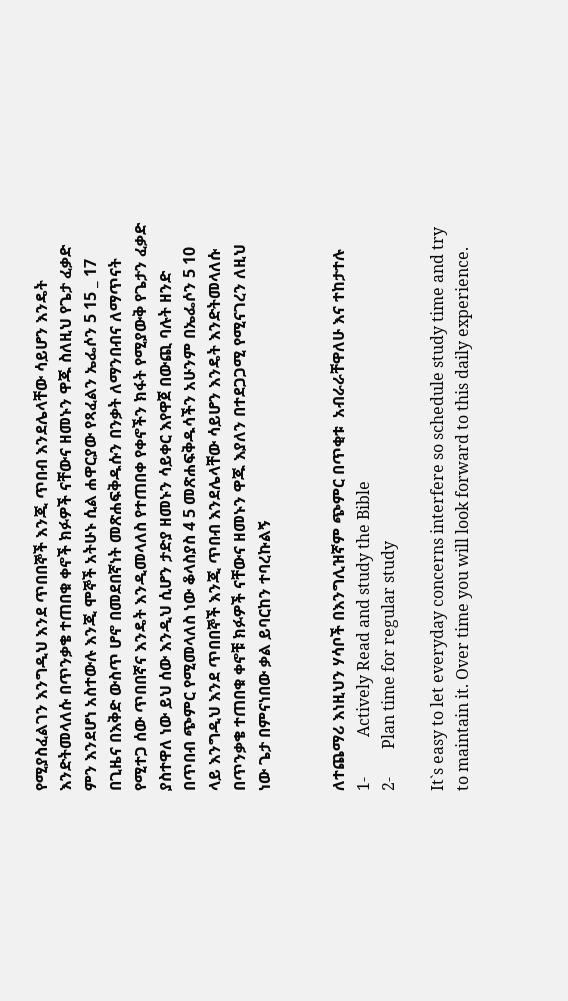የሚያስፈልገን እንግዲህ እንደ ጥበበኞች እንጂ ጥበብ እንደሌላቸው ሳይሆን እንዴት እንድትመላለሱ በጥንቃቄ ተጠበቁ ቀኖች ክፉዎች ናቸውና ዘመኑን ዋጁ ስለዚህ የጌታ ፈቃድ ምን እንደሆነ አስተውሉ እንጂ ሞኞች አትሁኑ ሲል ሐዋርያው የጻፈልን ኤፌሶን 5 15 _ 17 በጊዜና በእቅድ ውስጥ ሆኖ በመደበኛነት መጽሐፍቅዱሱን በንቃት ለማንበብና ለማጥናት የሚተጋ ሰው ጥበበኛና እንዴት እንዲመላለስ የተጠበቀ የቀኖችን ክፋት የሚያውቅ የጌታን ፈቃድ ያስተዋለ ነው ይህ ሰው እንዲህ ሲሆን ታድያ ዘመኑን ሳይቀር እየዋጀ በውጪ ባሉት ዘንድ በጥበብ ጭምር የሚመላለስ ነው ቆላስያስ 4 5 መጽሐፍቅዱሳችን አሁንም በኤፌሶን 5 10 ላይ እንግዲህ እንደ ጥበበኞች እንጂ ጥበብ እንደሌላቸው ሳይሆን እንዴት እንድትመላለሱ በጥንቃቄ ተጠበቁ ቀኖቹ ክፉዎች ናቸውና ዘመኑን ዋጁ እያለን በተደጋጋሚ የሚናገረን ለዚህ ነው ጌታ በምናነበው ቃል ይባርከን ተባረኩልኝ


ለተጨማሪ እነዚህን ሃሳቦች በእንግሊዝኛም ጭምር በጥቂቱ  አብራራቸዋለሁ እና ተከታተሉ
1-          Actively Read and study the Bible
2-       Plan time for regular study

It`s easy to let everyday concerns interfere so schedule study time and try to maintain it. Over time you will look forward to this daily experience.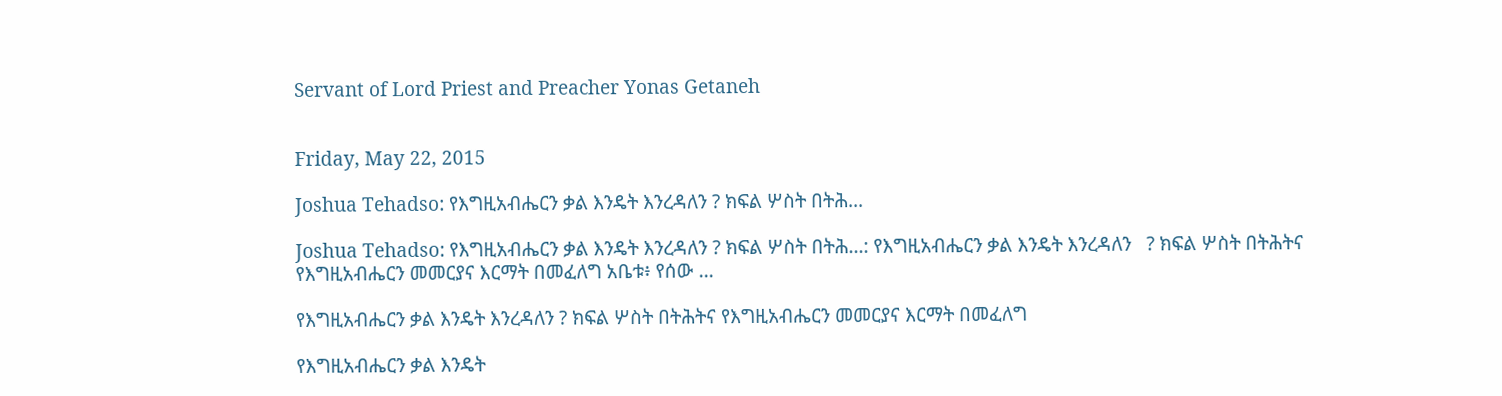Servant of Lord Priest and Preacher Yonas Getaneh


Friday, May 22, 2015

Joshua Tehadso: የእግዚአብሔርን ቃል እንዴት እንረዳለን ? ክፍል ሦስት በትሕ...

Joshua Tehadso: የእግዚአብሔርን ቃል እንዴት እንረዳለን ? ክፍል ሦስት በትሕ...: የእግዚአብሔርን ቃል እንዴት እንረዳለን   ? ክፍል ሦስት በትሕትና የእግዚአብሔርን መመርያና እርማት በመፈለግ አቤቱ፥ የሰው ...

የእግዚአብሔርን ቃል እንዴት እንረዳለን ? ክፍል ሦስት በትሕትና የእግዚአብሔርን መመርያና እርማት በመፈለግ

የእግዚአብሔርን ቃል እንዴት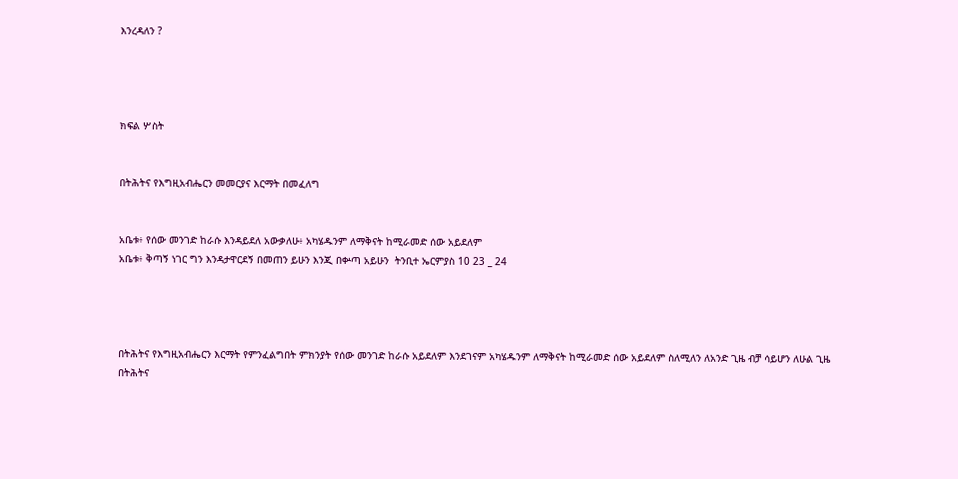እንረዳለን ?




ክፍል ሦስት


በትሕትና የእግዚአብሔርን መመርያና እርማት በመፈለግ


አቤቱ፥ የሰው መንገድ ከራሱ እንዳይደለ አውቃለሁ፥ አካሄዱንም ለማቅናት ከሚራመድ ሰው አይደለም
አቤቱ፥ ቅጣኝ ነገር ግን እንዳታዋርደኝ በመጠን ይሁን እንጂ በቍጣ አይሁን  ትንቢተ ኤርምያስ 10 23 _ 24




በትሕትና የእግዚአብሔርን እርማት የምንፈልግበት ምክንያት የሰው መንገድ ከራሱ አይደለም እንደገናም አካሄዱንም ለማቅናት ከሚራመድ ሰው አይደለም ስለሚለን ለአንድ ጊዜ ብቻ ሳይሆን ለሁል ጊዜ በትሕትና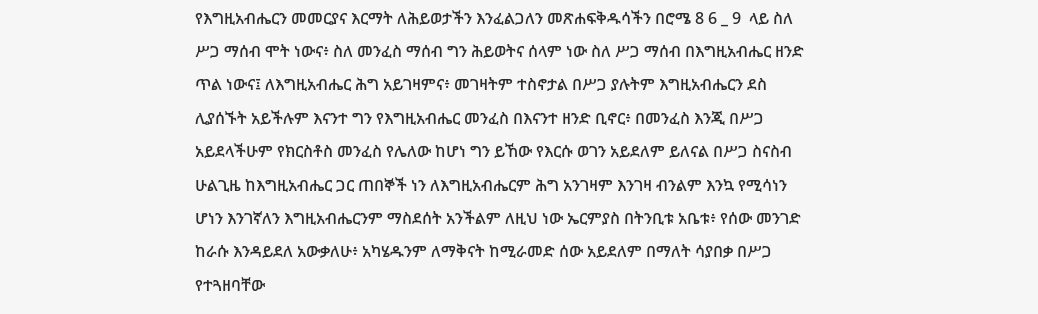የእግዚአብሔርን መመርያና እርማት ለሕይወታችን እንፈልጋለን መጽሐፍቅዱሳችን በሮሜ 8 6 _ 9  ላይ ስለ ሥጋ ማሰብ ሞት ነውና፥ ስለ መንፈስ ማሰብ ግን ሕይወትና ሰላም ነው ስለ ሥጋ ማሰብ በእግዚአብሔር ዘንድ ጥል ነውና፤ ለእግዚአብሔር ሕግ አይገዛምና፥ መገዛትም ተስኖታል በሥጋ ያሉትም እግዚአብሔርን ደስ ሊያሰኙት አይችሉም እናንተ ግን የእግዚአብሔር መንፈስ በእናንተ ዘንድ ቢኖር፥ በመንፈስ እንጂ በሥጋ አይደላችሁም የክርስቶስ መንፈስ የሌለው ከሆነ ግን ይኸው የእርሱ ወገን አይደለም ይለናል በሥጋ ስናስብ ሁልጊዜ ከእግዚአብሔር ጋር ጠበኞች ነን ለእግዚአብሔርም ሕግ አንገዛም እንገዛ ብንልም እንኳ የሚሳነን ሆነን እንገኛለን እግዚአብሔርንም ማስደሰት አንችልም ለዚህ ነው ኤርምያስ በትንቢቱ አቤቱ፥ የሰው መንገድ ከራሱ እንዳይደለ አውቃለሁ፥ አካሄዱንም ለማቅናት ከሚራመድ ሰው አይደለም በማለት ሳያበቃ በሥጋ የተጓዘባቸው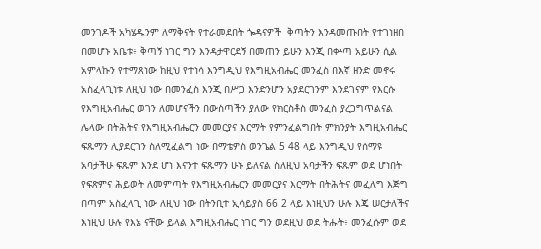መንገዶች አካሄዱንም ለማቅናት የተራመደበት ጐዳናዎች  ቅጣትን እንዳመጡበት የተገነዘበ በመሆኑ አቤቱ፥ ቅጣኝ ነገር ግን እንዳታዋርደኝ በመጠን ይሁን እንጂ በቍጣ አይሁን ሲል አምላኩን የተማጸነው ከዚህ የተነሳ እንግዲህ የእግዚአብሔር መንፈስ በእኛ ዘንድ መኖሩ አስፈላጊነቱ ለዚህ ነው በመንፈስ እንጂ በሥጋ እንድንሆን አያደርገንም እንደገናም የእርሱ የእግዚአብሔር ወገን ለመሆናችን በውስጣችን ያለው የክርስቶስ መንፈስ ያረጋግጥልናል ሌላው በትሕትና የእግዚአብሔርን መመርያና እርማት የምንፈልግበት ምክንያት እግዚአብሔር ፍጹማን ሊያደርገን ስለሚፈልግ ነው በማቴዎስ ወንጌል 5 48 ላይ እንግዲህ የሰማዩ አባታችሁ ፍጹም እንደ ሆነ እናንተ ፍጹማን ሁኑ ይለናል ስለዚህ አባታችን ፍጹም ወደ ሆነበት የፍጽምና ሕይወት ለመምጣት የእግዚአብሔርን መመርያና እርማት በትሕትና መፈለግ እጅግ በጣም አስፈላጊ ነው ለዚህ ነው በትንቢተ ኢሳይያስ 66 2 ላይ እነዚህን ሁሉ እጄ ሠርታለችና እነዚህ ሁሉ የእኔ ናቸው ይላል እግዚአብሔር ነገር ግን ወደዚህ ወደ ትሑት፥ መንፈሱም ወደ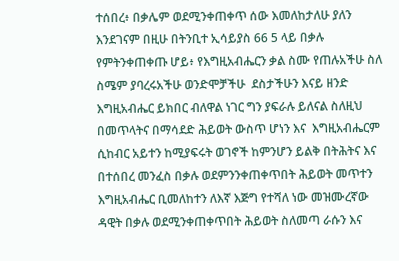ተሰበረ፥ በቃሌም ወደሚንቀጠቀጥ ሰው እመለከታለሁ ያለን እንደገናም በዚሁ በትንቢተ ኢሳይያስ 66 5 ላይ በቃሉ የምትንቀጠቀጡ ሆይ፥ የእግዚአብሔርን ቃል ስሙ የጠሉአችሁ ስለ ስሜም ያባረሩአችሁ ወንድሞቻችሁ  ደስታችሁን እናይ ዘንድ እግዚአብሔር ይክበር ብለዋል ነገር ግን ያፍራሉ ይለናል ስለዚህ በመጥላትና በማሳደድ ሕይወት ውስጥ ሆነን እና  እግዚአብሔርም ሲከብር አይተን ከሚያፍሩት ወገኖች ከምንሆን ይልቅ በትሕትና እና በተሰበረ መንፈስ በቃሉ ወደምንንቀጠቀጥበት ሕይወት መጥተን እግዚአብሔር ቢመለከተን ለእኛ እጅግ የተሻለ ነው መዝሙረኛው ዳዊት በቃሉ ወደሚንቀጠቀጥበት ሕይወት ስለመጣ ራሱን እና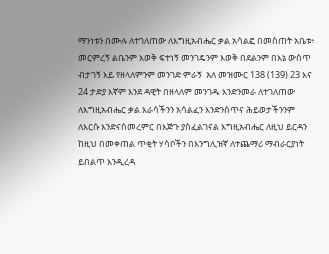ማንነቱን በሙሉ ለተገለጠው ለእግዚአብሔር ቃል አሳልፎ በመስጠት አቤቱ፥ መርምረኝ ልቤንም እወቅ ፍተነኝ መንገዴንም እወቅ በደልንም በእኔ ውስጥ ብታገኝ እይ የዘላለምንም መንገድ ምራኝ  አለ መዝሙር 138 (139) 23 እና 24 ታድያ እኛም እንደ ዳዊት በዘላለም መንገዱ እንድንመራ ለተገለጠው ለእግዚአብሔር ቃል እራሳችንን አሳልፈን እንድንሰጥና ሕይወታችንንም ለእርሱ እንድናስመረምር በእጅጉ ያስፈልገናል እግዚአብሔር ለዚህ ይርዳን ከዚህ በመቀጠል ጥቂት ሃሳቦችን በእንግሊዝኛ ለተጨማሪ ማብራርያነት ይበልጥ እንዲረዳ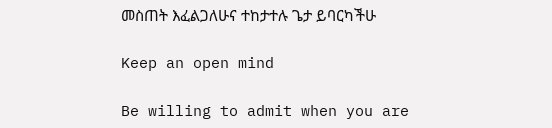መስጠት እፈልጋለሁና ተከታተሉ ጌታ ይባርካችሁ

Keep an open mind

Be willing to admit when you are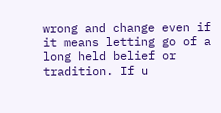wrong and change even if it means letting go of a long held belief or tradition. If u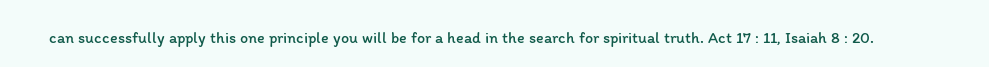can successfully apply this one principle you will be for a head in the search for spiritual truth. Act 17 : 11, Isaiah 8 : 20.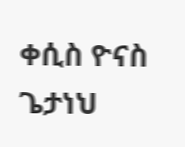ቀሲስ ዮናስ ጌታነህ